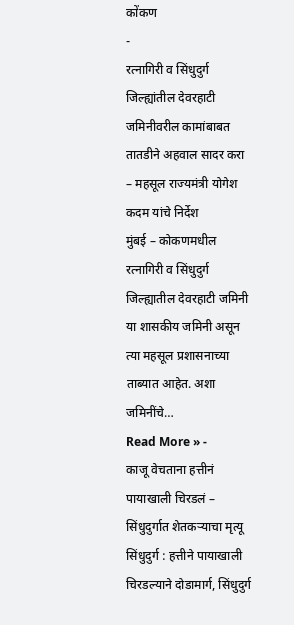कोंकण
-
रत्नागिरी व सिंधुदुर्ग जिल्ह्यांतील देवरहाटी जमिनीवरील कामांबाबत तातडीने अहवाल सादर करा – महसूल राज्यमंत्री योगेश कदम यांचे निर्देश
मुंबई – कोकणमधील रत्नागिरी व सिंधुदुर्ग जिल्ह्यातील देवरहाटी जमिनी या शासकीय जमिनी असून त्या महसूल प्रशासनाच्या ताब्यात आहेत. अशा जमिनींचे…
Read More » -
काजू वेचताना हत्तीनं पायाखाली चिरडलं – सिंधुदुर्गात शेतकऱ्याचा मृत्यू
सिंधुदुर्ग : हत्तीने पायाखाली चिरडल्याने दोडामार्ग, सिंधुदुर्ग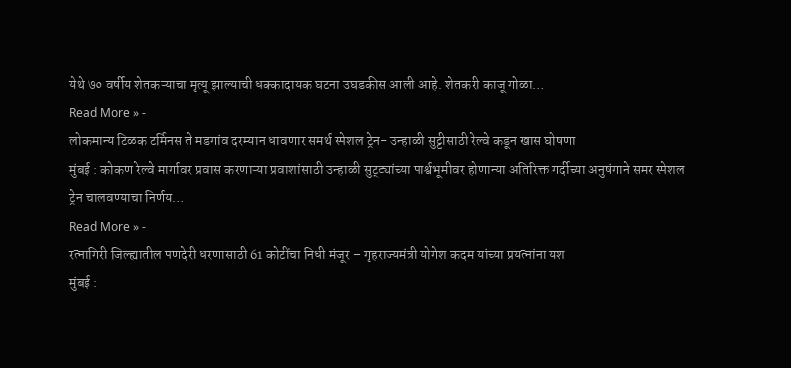येथे ७० वर्षीय शेतकऱ्याचा मृत्यू झाल्याची धक्कादायक घटना उघडकीस आली आहे. शेतकरी काजू गोळा…
Read More » -
लोकमान्य टिळक टर्मिनस ते मडगांव दरम्यान धावणार समर्थ स्पेशल ट्रेन- उन्हाळी सुट्टीसाठी रेल्वे कडून खास घोषणा
मुंबई : कोकण रेल्वे मार्गावर प्रवास करणाऱ्या प्रवाशांसाठी उन्हाळी सुट्ट्यांच्या पार्श्वभूमीवर होणान्या अतिरिक्त गर्दीच्या अनुषंगाने समर स्पेशल ट्रेन चालवण्याचा निर्णय…
Read More » -
रत्नागिरी जिल्ह्यातील पणदेरी धरणासाठी 61 कोटींचा निधी मंजूर – गृहराज्यमंत्री योगेश कदम यांच्या प्रयत्नांना यश
मुंबई :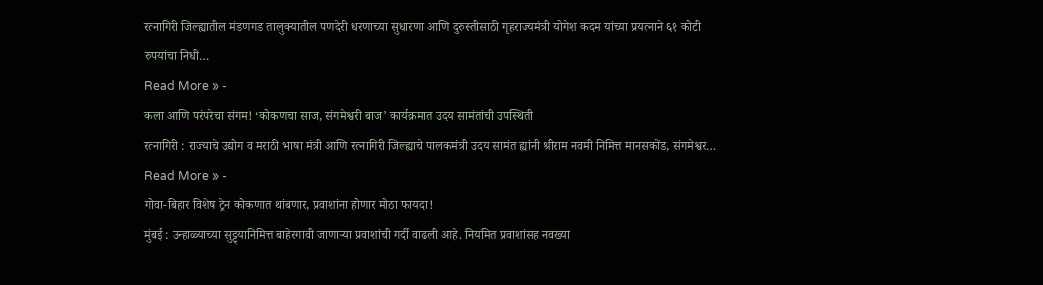रत्नागिरी जिल्ह्यातील मंडणगड तालुक्यातील पणदेरी धरणाच्या सुधारणा आणि दुरुस्तीसाठी गृहराज्यमंत्री योगेश कदम यांच्या प्रयत्नाने ६१ कोटी रुपयांचा निधी…
Read More » -
कला आणि परंपरेचा संगम! ‘कोकणचा साज, संगमेश्वरी बाज’ कार्यक्रमात उदय सामंतांची उपस्थिती
रत्नागिरी : राज्याचे उद्योग व मराठी भाषा मंत्री आणि रत्नागिरी जिल्ह्याचे पालकमंत्री उदय सामंत ह्यांनी श्रीराम नवमी निमित्त मानसकोंड, संगमेश्वर…
Read More » -
गोवा-बिहार विशेष ट्रेन कोकणात थांबणार, प्रवाशांना होणार मोठा फायदा!
मुंबई : उन्हाळ्याच्या सुट्ट्यानिमित्त बाहेरगावी जाणाऱ्या प्रवाशांची गर्दी वाढली आहे. नियमित प्रवाशांसह नवख्या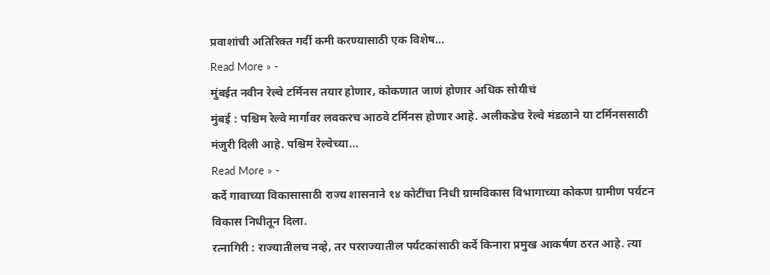प्रवाशांची अतिरिक्त गर्दी कमी करण्यासाठी एक विशेष…
Read More » -
मुंबईत नवीन रेल्वे टर्मिनस तयार होणार, कोकणात जाणं होणार अधिक सोयीचं
मुंबई : पश्चिम रेल्वे मार्गावर लवकरच आठवे टर्मिनस होणार आहे. अलीकडेच रेल्वे मंडळाने या टर्मिनससाठी मंजुरी दिली आहे. पश्चिम रेल्वेच्या…
Read More » -
कर्दे गावाच्या विकासासाठी राज्य शासनाने १४ कोटींचा निधी ग्रामविकास विभागाच्या कोकण ग्रामीण पर्यटन विकास निधीतून दिला.
रत्नागिरी : राज्यातीलच नव्हे, तर परराज्यातील पर्यटकांसाठी कर्दे किनारा प्रमुख आकर्षण ठरत आहे. त्या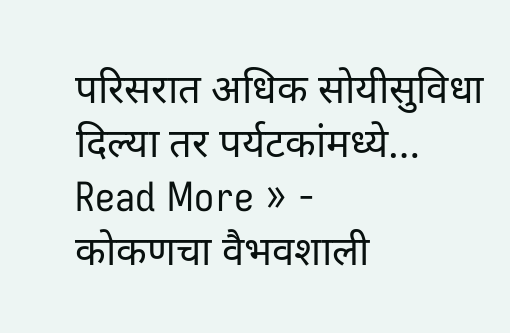परिसरात अधिक सोयीसुविधा दिल्या तर पर्यटकांमध्ये…
Read More » -
कोकणचा वैभवशाली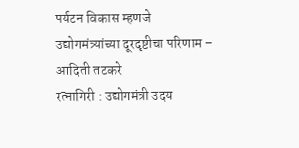पर्यटन विकास म्हणजे उद्योगमंत्र्यांच्या दूरदृष्टीचा परिणाम – आदिती तटकरे
रत्नागिरी : उद्योगमंत्री उदय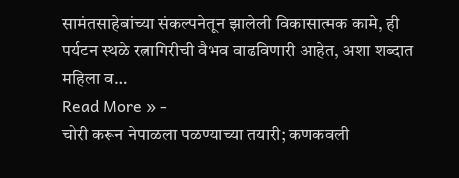सामंतसाहेबांच्या संकल्पनेतून झालेली विकासात्मक कामे, ही पर्यटन स्थळे रत्नागिरीची वैभव वाढविणारी आहेत, अशा शब्दात महिला व…
Read More » -
चोरी करून नेपाळला पळण्याच्या तयारी; कणकवली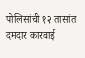पोलिसांची १२ तासांत दमदार कारवाई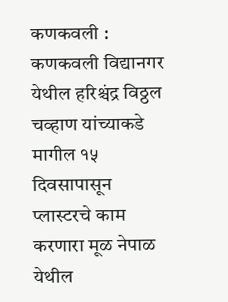कणकवली : कणकवली विद्यानगर येथील हरिश्चंद्र विठ्ठल चव्हाण यांच्याकडे मागील १५ दिवसापासून प्लास्टरचे काम करणारा मूळ नेपाळ येथील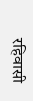रहिवासी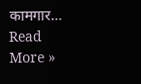कामगार…
Read More »